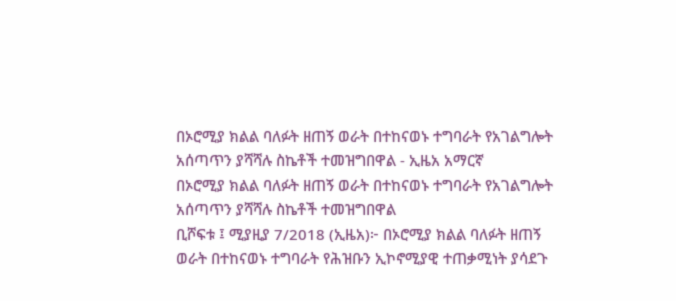በኦሮሚያ ክልል ባለፉት ዘጠኝ ወራት በተከናወኑ ተግባራት የአገልግሎት አሰጣጥን ያሻሻሉ ስኬቶች ተመዝግበዋል - ኢዜአ አማርኛ
በኦሮሚያ ክልል ባለፉት ዘጠኝ ወራት በተከናወኑ ተግባራት የአገልግሎት አሰጣጥን ያሻሻሉ ስኬቶች ተመዝግበዋል
ቢሾፍቱ ፤ ሚያዚያ 7/2018 (ኢዜአ)፦ በኦሮሚያ ክልል ባለፉት ዘጠኝ ወራት በተከናወኑ ተግባራት የሕዝቡን ኢኮኖሚያዊ ተጠቃሚነት ያሳደጉ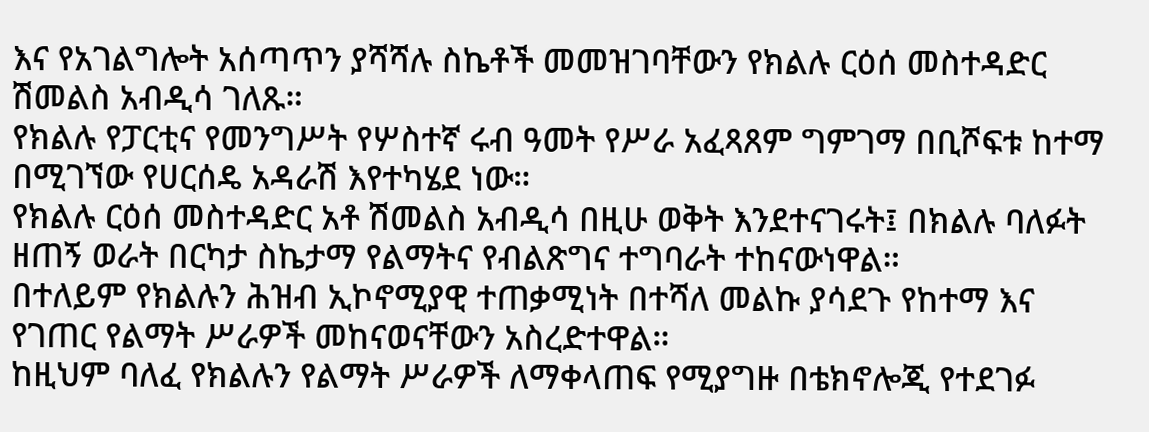እና የአገልግሎት አሰጣጥን ያሻሻሉ ስኬቶች መመዝገባቸውን የክልሉ ርዕሰ መስተዳድር ሽመልስ አብዲሳ ገለጹ።
የክልሉ የፓርቲና የመንግሥት የሦስተኛ ሩብ ዓመት የሥራ አፈጻጸም ግምገማ በቢሾፍቱ ከተማ በሚገኘው የሀርሰዴ አዳራሽ እየተካሄደ ነው።
የክልሉ ርዕሰ መስተዳድር አቶ ሽመልስ አብዲሳ በዚሁ ወቅት እንደተናገሩት፤ በክልሉ ባለፉት ዘጠኝ ወራት በርካታ ስኬታማ የልማትና የብልጽግና ተግባራት ተከናውነዋል።
በተለይም የክልሉን ሕዝብ ኢኮኖሚያዊ ተጠቃሚነት በተሻለ መልኩ ያሳደጉ የከተማ እና የገጠር የልማት ሥራዎች መከናወናቸውን አስረድተዋል።
ከዚህም ባለፈ የክልሉን የልማት ሥራዎች ለማቀላጠፍ የሚያግዙ በቴክኖሎጂ የተደገፉ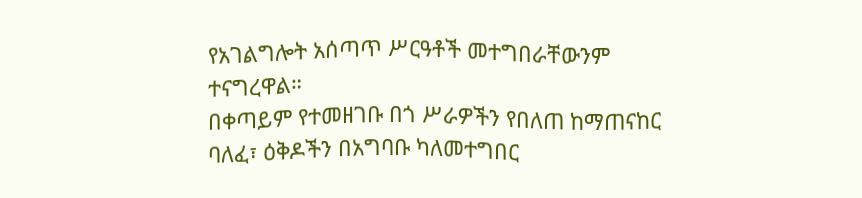የአገልግሎት አሰጣጥ ሥርዓቶች መተግበራቸውንም ተናግረዋል።
በቀጣይም የተመዘገቡ በጎ ሥራዎችን የበለጠ ከማጠናከር ባለፈ፣ ዕቅዶችን በአግባቡ ካለመተግበር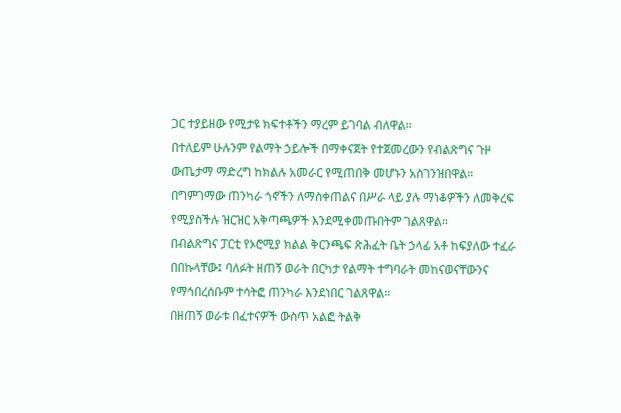ጋር ተያይዘው የሚታዩ ክፍተቶችን ማረም ይገባል ብለዋል።
በተለይም ሁሉንም የልማት ኃይሎች በማቀናጀት የተጀመረውን የብልጽግና ጉዞ ውጤታማ ማድረግ ከክልሉ አመራር የሚጠበቅ መሆኑን አስገንዝበዋል።
በግምገማው ጠንካራ ጎኖችን ለማስቀጠልና በሥራ ላይ ያሉ ማነቆዎችን ለመቅረፍ የሚያስችሉ ዝርዝር አቅጣጫዎች እንደሚቀመጡበትም ገልጸዋል።
በብልጽግና ፓርቲ የኦሮሚያ ክልል ቅርንጫፍ ጽሕፈት ቤት ኃላፊ አቶ ከፍያለው ተፈራ በበኩላቸው፤ ባለፉት ዘጠኝ ወራት በርካታ የልማት ተግባራት መከናወናቸውንና የማኅበረሰቡም ተሳትፎ ጠንካራ እንደነበር ገልጸዋል።
በዘጠኝ ወራቱ በፈተናዎች ውስጥ አልፎ ትልቅ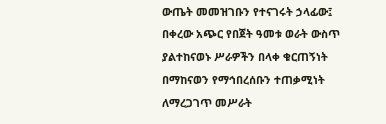ውጤት መመዝገቡን የተናገሩት ኃላፊው፤ በቀረው አጭር የበጀት ዓመቱ ወራት ውስጥ ያልተከናወኑ ሥራዎችን በላቀ ቁርጠኝነት በማከናወን የማኅበረሰቡን ተጠቃሚነት ለማረጋገጥ መሥራት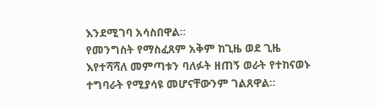እንደሚገባ አሳስበዋል።
የመንግስት የማስፈጸም አቅም ከጊዜ ወደ ጊዜ እየተሻሻለ መምጣቱን ባለፉት ዘጠኝ ወራት የተከናወኑ ተግባራት የሚያሳዩ መሆናቸውንም ገልጸዋል።